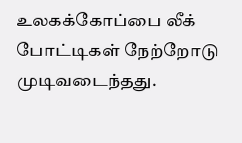உலகக்கோப்பை லீக் போட்டிகள் நேற்றோடு முடிவடைந்தது.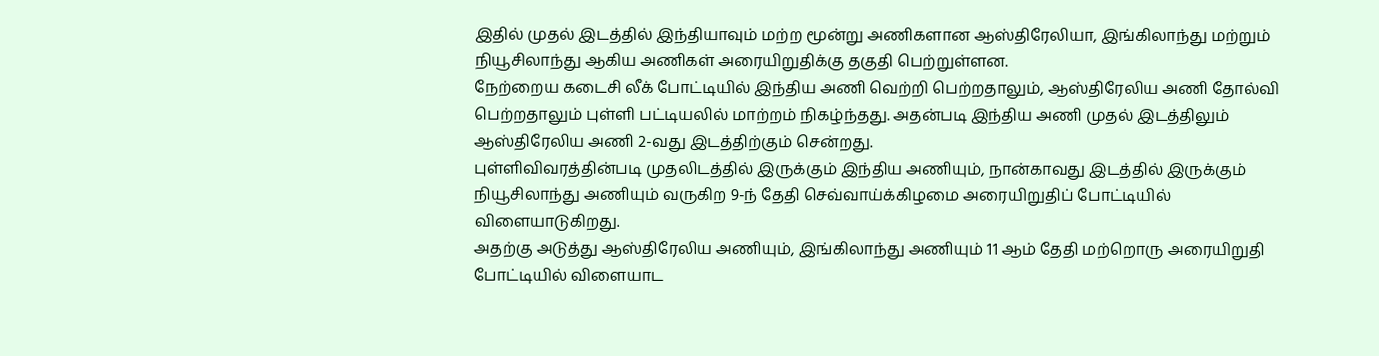இதில் முதல் இடத்தில் இந்தியாவும் மற்ற மூன்று அணிகளான ஆஸ்திரேலியா, இங்கிலாந்து மற்றும் நியூசிலாந்து ஆகிய அணிகள் அரையிறுதிக்கு தகுதி பெற்றுள்ளன.
நேற்றைய கடைசி லீக் போட்டியில் இந்திய அணி வெற்றி பெற்றதாலும், ஆஸ்திரேலிய அணி தோல்வி பெற்றதாலும் புள்ளி பட்டியலில் மாற்றம் நிகழ்ந்தது. அதன்படி இந்திய அணி முதல் இடத்திலும் ஆஸ்திரேலிய அணி 2-வது இடத்திற்கும் சென்றது.
புள்ளிவிவரத்தின்படி முதலிடத்தில் இருக்கும் இந்திய அணியும், நான்காவது இடத்தில் இருக்கும் நியூசிலாந்து அணியும் வருகிற 9-ந் தேதி செவ்வாய்க்கிழமை அரையிறுதிப் போட்டியில் விளையாடுகிறது.
அதற்கு அடுத்து ஆஸ்திரேலிய அணியும், இங்கிலாந்து அணியும் 11 ஆம் தேதி மற்றொரு அரையிறுதி போட்டியில் விளையாட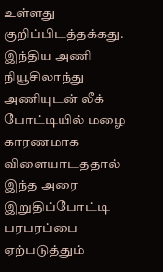உள்ளது குறிப்பிடத்தக்கது. இந்திய அணி நியூசிலாந்து அணியுடன் லீக் போட்டியில் மழை காரணமாக விளையாடததால் இந்த அரை இறுதிப்போட்டி பரபரப்பை ஏற்படுத்தும்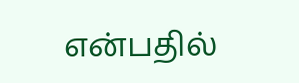என்பதில்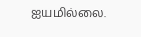ஐயமில்லை.